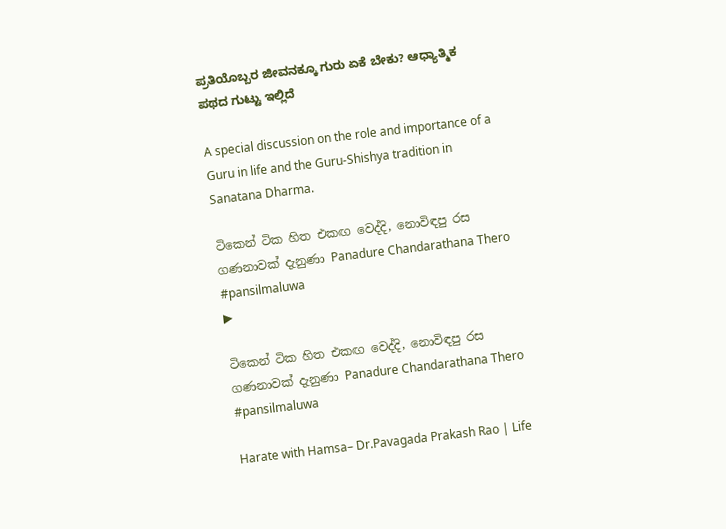ಪ್ರತಿಯೊಬ್ಬರ ಜೀವನಕ್ಕೂ ಗುರು ಏಕೆ ಬೇಕು? ಆಧ್ಯಾತ್ಮಿಕ ಪಥದ ಗುಟ್ಟು ಇಲ್ಲಿದೆ

A special discussion on the role and importance of a Guru in life and the Guru-Shishya tradition in Sanatana Dharma.

ටිකෙන් ටික හිත එකඟ වෙද්දි, නොවිඳපු රස ගණනාවක් දැනුණා Panadure Chandarathana Thero #pansilmaluwa
▶

ටිකෙන් ටික හිත එකඟ වෙද්දි, නොවිඳපු රස ගණනාවක් දැනුණා Panadure Chandarathana Thero #pansilmaluwa

Harate with Hamsa– Dr.Pavagada Prakash Rao | Life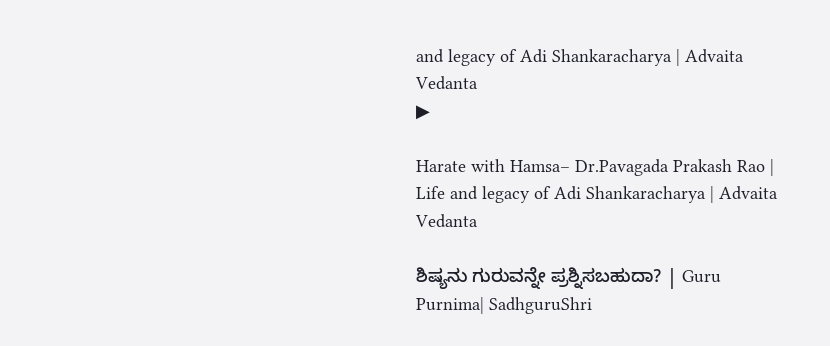and legacy of Adi Shankaracharya | Advaita Vedanta
▶

Harate with Hamsa– Dr.Pavagada Prakash Rao | Life and legacy of Adi Shankaracharya | Advaita Vedanta

ಶಿಷ್ಯನು ಗುರುವನ್ನೇ ಪ್ರಶ್ನಿಸಬಹುದಾ? | Guru Purnima| SadhguruShri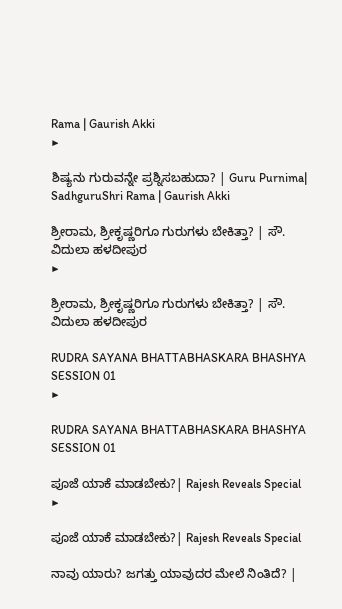Rama | Gaurish Akki
▶

ಶಿಷ್ಯನು ಗುರುವನ್ನೇ ಪ್ರಶ್ನಿಸಬಹುದಾ? | Guru Purnima| SadhguruShri Rama | Gaurish Akki

ಶ್ರೀರಾಮ, ಶ್ರೀಕೃಷ್ಣರಿಗೂ ಗುರುಗಳು ಬೇಕಿತ್ತಾ? | ಸೌ. ವಿದುಲಾ ಹಳದೀಪುರ
▶

ಶ್ರೀರಾಮ, ಶ್ರೀಕೃಷ್ಣರಿಗೂ ಗುರುಗಳು ಬೇಕಿತ್ತಾ? | ಸೌ. ವಿದುಲಾ ಹಳದೀಪುರ

RUDRA SAYANA BHATTABHASKARA BHASHYA SESSION 01
▶

RUDRA SAYANA BHATTABHASKARA BHASHYA SESSION 01

ಪೂಜೆ ಯಾಕೆ ಮಾಡಬೇಕು?| Rajesh Reveals Special
▶

ಪೂಜೆ ಯಾಕೆ ಮಾಡಬೇಕು?| Rajesh Reveals Special

ನಾವು ಯಾರು? ಜಗತ್ತು ಯಾವುದರ ಮೇಲೆ ನಿಂತಿದೆ? |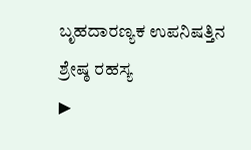ಬೃಹದಾರಣ್ಯಕ ಉಪನಿಷತ್ತಿನ ಶ್ರೇಷ್ಠ ರಹಸ್ಯ
▶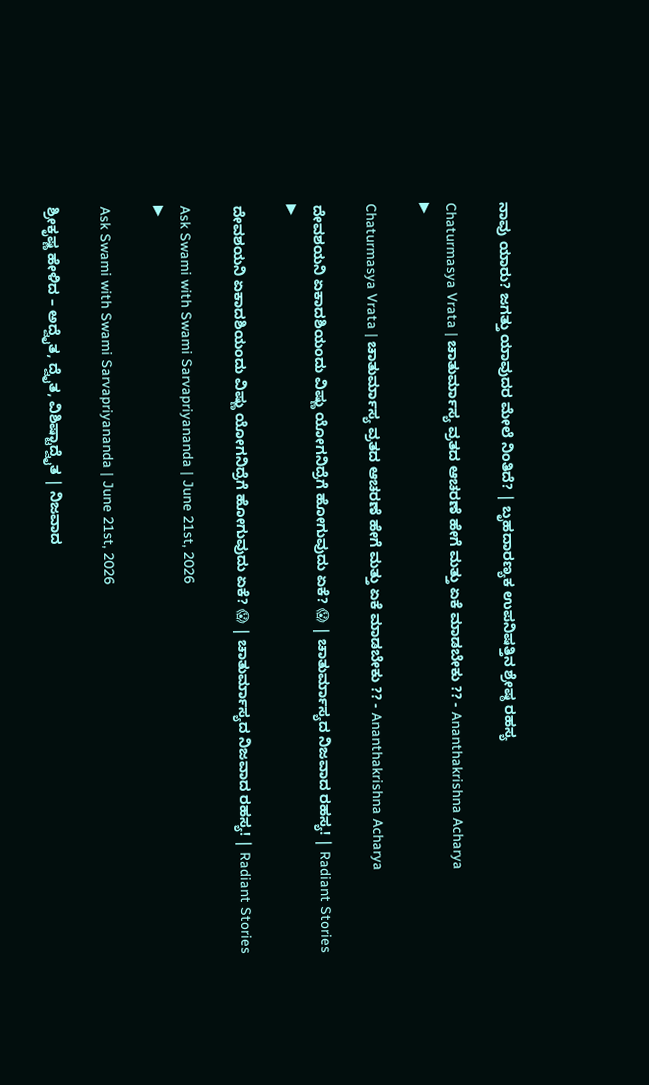ನಾವು ಯಾರು? ಜಗತ್ತು ಯಾವುದರ ಮೇಲೆ ನಿಂತಿದೆ? | ಬೃಹದಾರಣ್ಯಕ ಉಪನಿಷತ್ತಿನ ಶ್ರೇಷ್ಠ ರಹಸ್ಯ

Chaturmasya Vrata | ಚಾತುರ್ಮಾಸ್ಯ ವ್ರತದ ಆಚರಣೆ ಹೇಗೆ ಮತ್ತು ಏಕೆ ಮಾಡಬೇಕು ?? - Ananthakrishna Acharya
▶

Chaturmasya Vrata | ಚಾತುರ್ಮಾಸ್ಯ ವ್ರತದ ಆಚರಣೆ ಹೇಗೆ ಮತ್ತು ಏಕೆ ಮಾಡಬೇಕು ?? - Ananthakrishna Acharya

ದೇವಶಯನಿ ಏಕಾದಶಿಯಂದು ವಿಷ್ಣು ಯೋಗನಿದ್ರೆಗೆ ಹೋಗುವುದು ಏಕೆ? 😱 | ಚಾತುರ್ಮಾಸ್ಯದ ನಿಜವಾದ ರಹಸ್ಯ! | Radiant Stories
▶

ದೇವಶಯನಿ ಏಕಾದಶಿಯಂದು ವಿಷ್ಣು ಯೋಗನಿದ್ರೆಗೆ ಹೋಗುವುದು ಏಕೆ? 😱 | ಚಾತುರ್ಮಾಸ್ಯದ ನಿಜವಾದ ರಹಸ್ಯ! | Radiant Stories

Ask Swami with Swami Sarvapriyananda | June 21st, 2026
▶

Ask Swami with Swami Sarvapriyananda | June 21st, 2026

ಶ್ರೀಕೃಷ್ಣ ಹೇಳಿದ – ಅದ್ವೈತ, ದ್ವೈತ, ವಿಶಿಷ್ಟಾದ್ವೈತ | ನಿಜವಾದ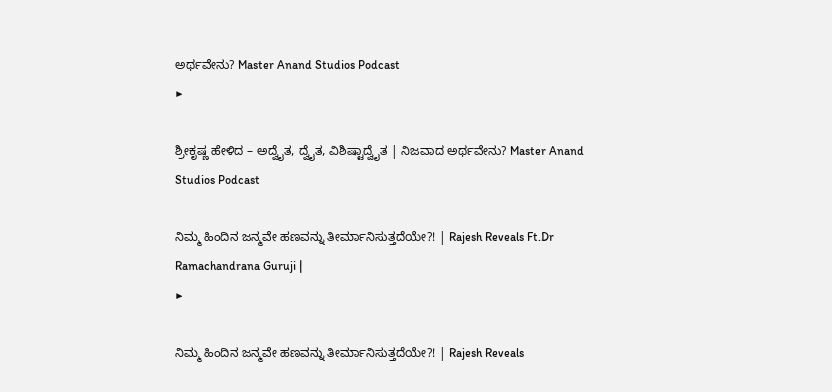ಅರ್ಥವೇನು? Master Anand Studios Podcast
▶

ಶ್ರೀಕೃಷ್ಣ ಹೇಳಿದ – ಅದ್ವೈತ, ದ್ವೈತ, ವಿಶಿಷ್ಟಾದ್ವೈತ | ನಿಜವಾದ ಅರ್ಥವೇನು? Master Anand Studios Podcast

ನಿಮ್ಮ ಹಿಂದಿನ ಜನ್ಮವೇ ಹಣವನ್ನು ತೀರ್ಮಾನಿಸುತ್ತದೆಯೇ?! | Rajesh Reveals Ft.Dr Ramachandrana Guruji |
▶

ನಿಮ್ಮ ಹಿಂದಿನ ಜನ್ಮವೇ ಹಣವನ್ನು ತೀರ್ಮಾನಿಸುತ್ತದೆಯೇ?! | Rajesh Reveals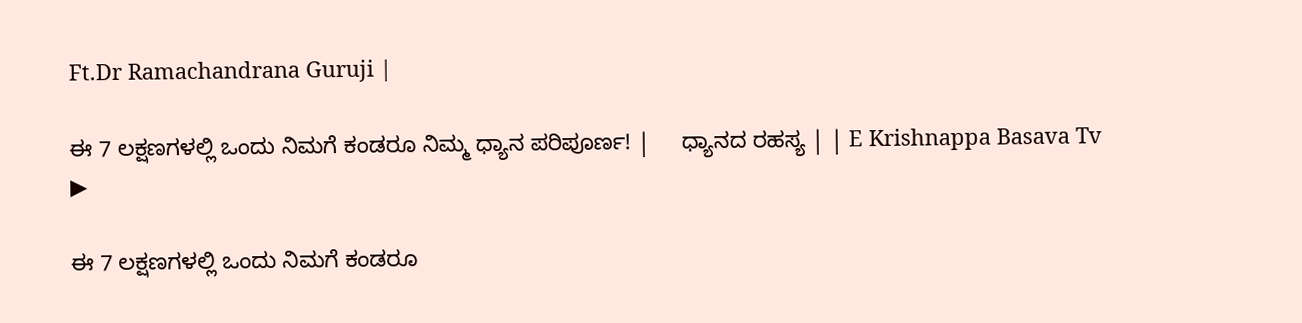Ft.Dr Ramachandrana Guruji |

ಈ 7 ಲಕ್ಷಣಗಳಲ್ಲಿ ಒಂದು ನಿಮಗೆ ಕಂಡರೂ ನಿಮ್ಮ ಧ್ಯಾನ ಪರಿಪೂರ್ಣ! |     ಧ್ಯಾನದ ರಹಸ್ಯ | | E Krishnappa Basava Tv
▶

ಈ 7 ಲಕ್ಷಣಗಳಲ್ಲಿ ಒಂದು ನಿಮಗೆ ಕಂಡರೂ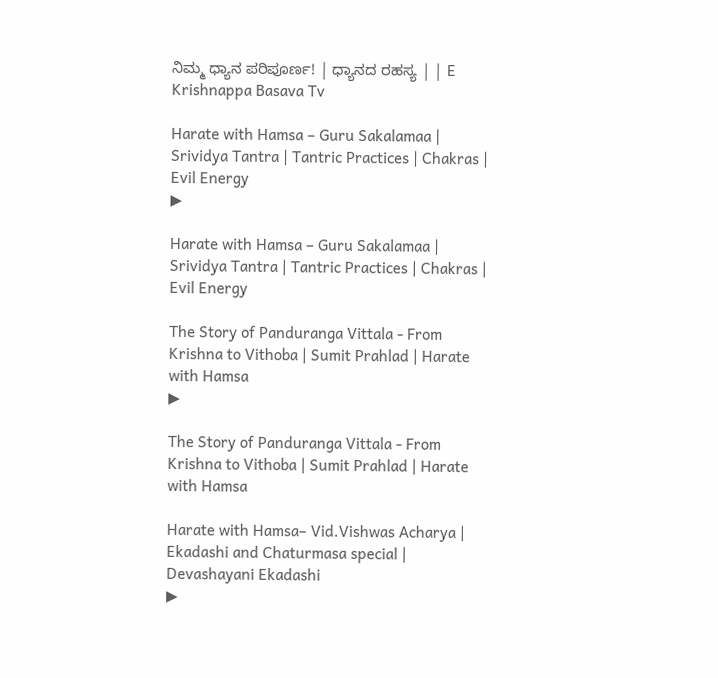ನಿಮ್ಮ ಧ್ಯಾನ ಪರಿಪೂರ್ಣ! | ಧ್ಯಾನದ ರಹಸ್ಯ | | E Krishnappa Basava Tv

Harate with Hamsa – Guru Sakalamaa | Srividya Tantra | Tantric Practices | Chakras | Evil Energy
▶

Harate with Hamsa – Guru Sakalamaa | Srividya Tantra | Tantric Practices | Chakras | Evil Energy

The Story of Panduranga Vittala - From Krishna to Vithoba | Sumit Prahlad | Harate with Hamsa
▶

The Story of Panduranga Vittala - From Krishna to Vithoba | Sumit Prahlad | Harate with Hamsa

Harate with Hamsa– Vid.Vishwas Acharya | Ekadashi and Chaturmasa special | Devashayani Ekadashi
▶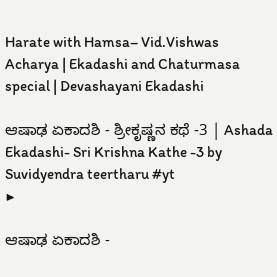Harate with Hamsa– Vid.Vishwas Acharya | Ekadashi and Chaturmasa special | Devashayani Ekadashi

ಆಷಾಢ ಏಕಾದಶಿ - ಶ್ರೀಕೃಷ್ಣನ ಕಥೆ -3 | Ashada Ekadashi- Sri Krishna Kathe -3 by Suvidyendra teertharu #yt
▶

ಆಷಾಢ ಏಕಾದಶಿ -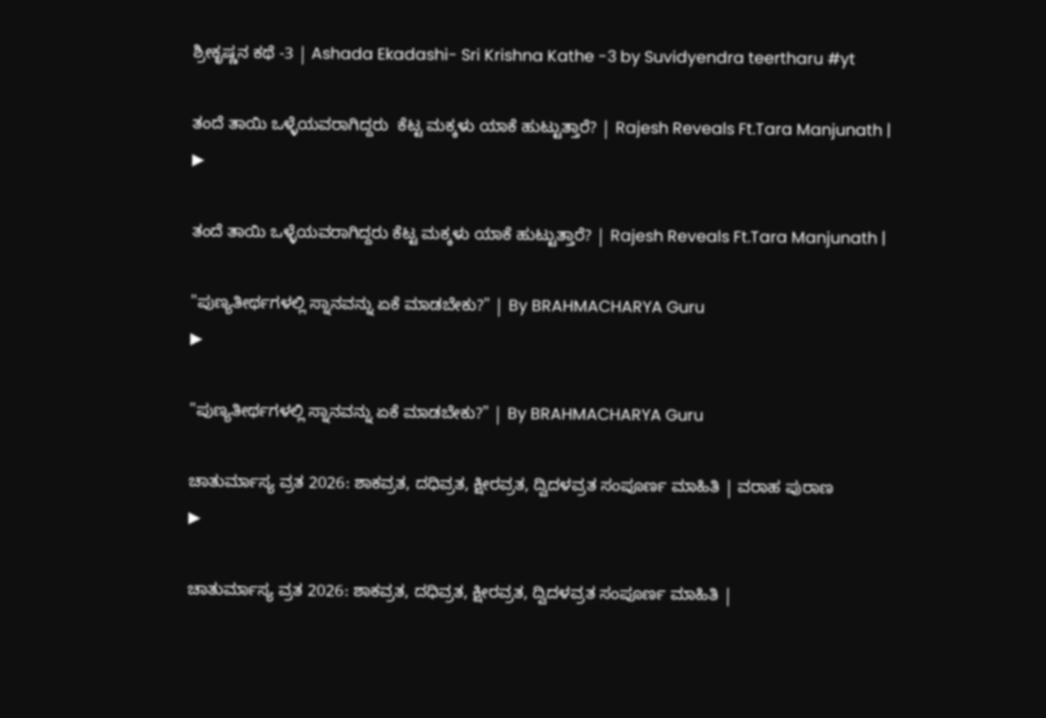ಶ್ರೀಕೃಷ್ಣನ ಕಥೆ -3 | Ashada Ekadashi- Sri Krishna Kathe -3 by Suvidyendra teertharu #yt

ತಂದೆ ತಾಯಿ ಒಳ್ಳೆಯವರಾಗಿದ್ದರು  ಕೆಟ್ಟ ಮಕ್ಕಳು ಯಾಕೆ ಹುಟ್ಟುತ್ತಾರೆ? | Rajesh Reveals Ft.Tara Manjunath |
▶

ತಂದೆ ತಾಯಿ ಒಳ್ಳೆಯವರಾಗಿದ್ದರು ಕೆಟ್ಟ ಮಕ್ಕಳು ಯಾಕೆ ಹುಟ್ಟುತ್ತಾರೆ? | Rajesh Reveals Ft.Tara Manjunath |

"ಪುಣ್ಯತೀರ್ಥಗಳಲ್ಲಿ ಸ್ನಾನವನ್ನು ಏಕೆ ಮಾಡಬೇಕು?" | By BRAHMACHARYA Guru
▶

"ಪುಣ್ಯತೀರ್ಥಗಳಲ್ಲಿ ಸ್ನಾನವನ್ನು ಏಕೆ ಮಾಡಬೇಕು?" | By BRAHMACHARYA Guru

ಚಾತುರ್ಮಾಸ್ಯ ವ್ರತ 2026: ಶಾಕವ್ರತ, ದಧಿವ್ರತ, ಕ್ಷೀರವ್ರತ, ದ್ವಿದಳವ್ರತ ಸಂಪೂರ್ಣ ಮಾಹಿತಿ | ವರಾಹ ಪುರಾಣ
▶

ಚಾತುರ್ಮಾಸ್ಯ ವ್ರತ 2026: ಶಾಕವ್ರತ, ದಧಿವ್ರತ, ಕ್ಷೀರವ್ರತ, ದ್ವಿದಳವ್ರತ ಸಂಪೂರ್ಣ ಮಾಹಿತಿ |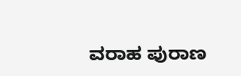ವರಾಹ ಪುರಾಣ